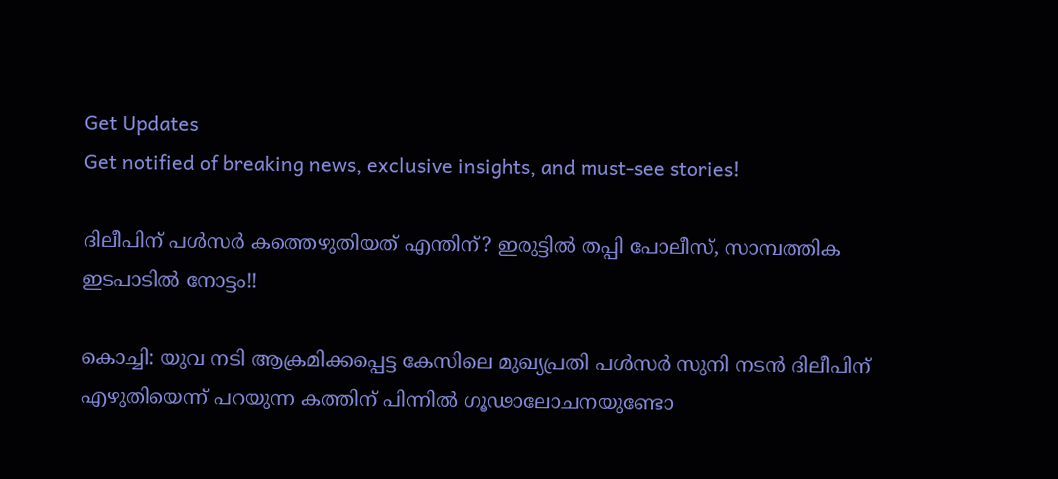Get Updates
Get notified of breaking news, exclusive insights, and must-see stories!

ദിലീപിന് പള്‍സര്‍ കത്തെഴുതിയത് എന്തിന്? ഇരുട്ടില്‍ തപ്പി പോലീസ്, സാമ്പത്തിക ഇടപാടില്‍ നോട്ടം!!

കൊച്ചി: യുവ നടി ആക്രമിക്കപ്പെട്ട കേസിലെ മുഖ്യപ്രതി പള്‍സര്‍ സുനി നടന്‍ ദിലീപിന് എഴുതിയെന്ന് പറയുന്ന കത്തിന് പിന്നില്‍ ഗൂഢാലോചനയുണ്ടോ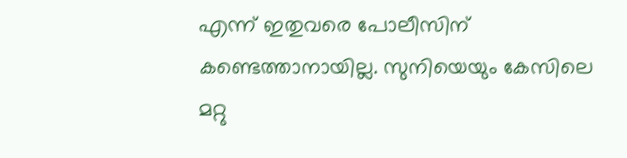എന്ന് ഇതുവരെ പോലീസിന് കണ്ടെത്താനായില്ല. സുനിയെയും കേസിലെ മറ്റു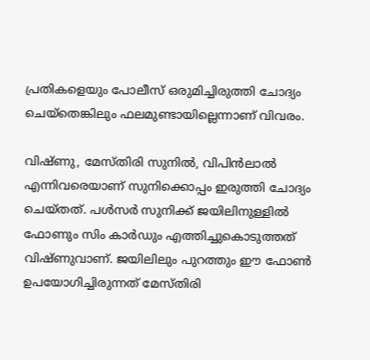പ്രതികളെയും പോലീസ് ഒരുമിച്ചിരുത്തി ചോദ്യം ചെയ്‌തെങ്കിലും ഫലമുണ്ടായില്ലെന്നാണ് വിവരം.

വിഷ്ണു, മേസ്തിരി സുനില്‍, വിപിന്‍ലാല്‍ എന്നിവരെയാണ് സുനിക്കൊപ്പം ഇരുത്തി ചോദ്യം ചെയ്തത്. പള്‍സര്‍ സുനിക്ക് ജയിലിനുള്ളില്‍ ഫോണും സിം കാര്‍ഡും എത്തിച്ചുകൊടുത്തത് വിഷ്ണുവാണ്. ജയിലിലും പുറത്തും ഈ ഫോണ്‍ ഉപയോഗിച്ചിരുന്നത് മേസ്തിരി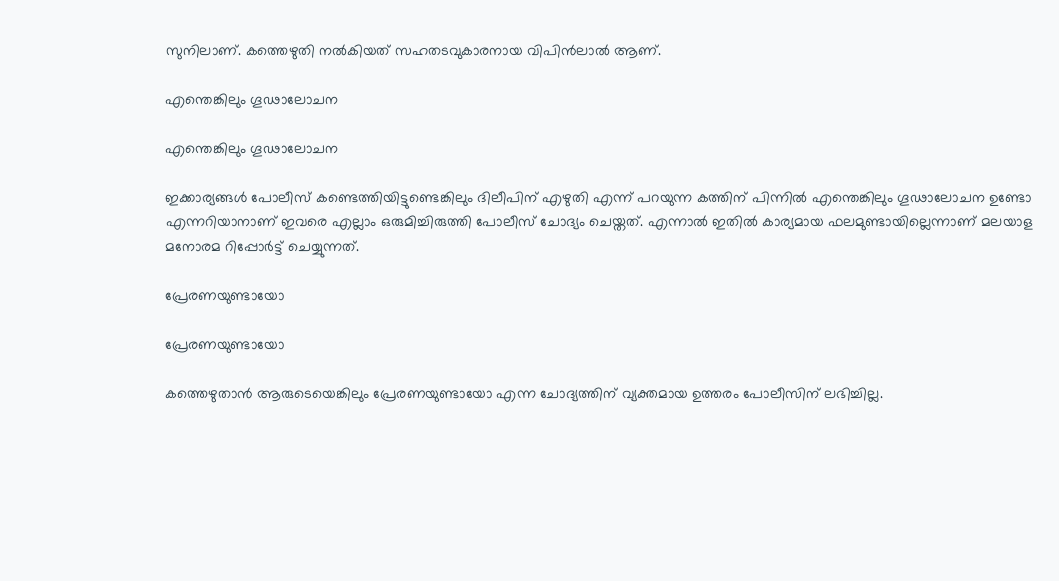സുനിലാണ്. കത്തെഴുതി നല്‍കിയത് സഹതടവുകാരനായ വിപിന്‍ലാല്‍ ആണ്.

എന്തെങ്കിലും ഗൂഢാലോചന

എന്തെങ്കിലും ഗൂഢാലോചന

ഇക്കാര്യങ്ങള്‍ പോലീസ് കണ്ടെത്തിയിട്ടുണ്ടെങ്കിലും ദിലീപിന് എഴുതി എന്ന് പറയുന്ന കത്തിന് പിന്നില്‍ എന്തെങ്കിലും ഗൂഢാലോചന ഉണ്ടോ എന്നറിയാനാണ് ഇവരെ എല്ലാം ഒരുമിച്ചിരുത്തി പോലീസ് ചോദ്യം ചെയ്തത്. എന്നാല്‍ ഇതില്‍ കാര്യമായ ഫലമുണ്ടായില്ലെന്നാണ് മലയാള മനോരമ റിപ്പോര്‍ട്ട് ചെയ്യുന്നത്.

പ്രേരണയുണ്ടായോ

പ്രേരണയുണ്ടായോ

കത്തെഴുതാന്‍ ആരുടെയെങ്കിലും പ്രേരണയുണ്ടായോ എന്ന ചോദ്യത്തിന് വ്യക്തമായ ഉത്തരം പോലീസിന് ലഭിച്ചില്ല.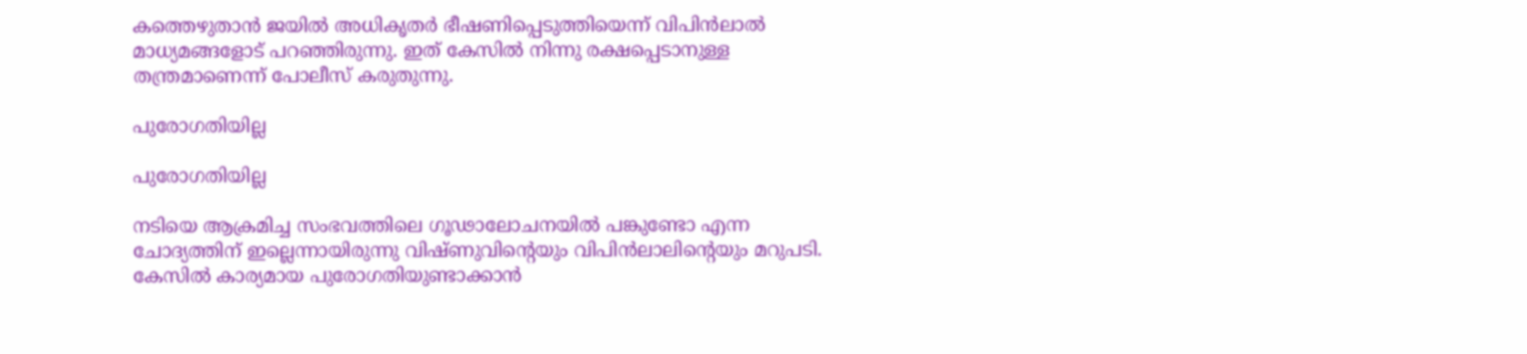കത്തെഴുതാന്‍ ജയില്‍ അധികൃതര്‍ ഭീഷണിപ്പെടുത്തിയെന്ന് വിപിന്‍ലാല്‍ മാധ്യമങ്ങളോട് പറഞ്ഞിരുന്നു. ഇത് കേസില്‍ നിന്നു രക്ഷപ്പെടാനുള്ള തന്ത്രമാണെന്ന് പോലീസ് കരുതുന്നു.

പുരോഗതിയില്ല

പുരോഗതിയില്ല

നടിയെ ആക്രമിച്ച സംഭവത്തിലെ ഗൂഢാലോചനയില്‍ പങ്കുണ്ടോ എന്ന ചോദ്യത്തിന് ഇല്ലെന്നായിരുന്നു വിഷ്ണുവിന്റെയും വിപിന്‍ലാലിന്റെയും മറുപടി. കേസില്‍ കാര്യമായ പുരോഗതിയുണ്ടാക്കാന്‍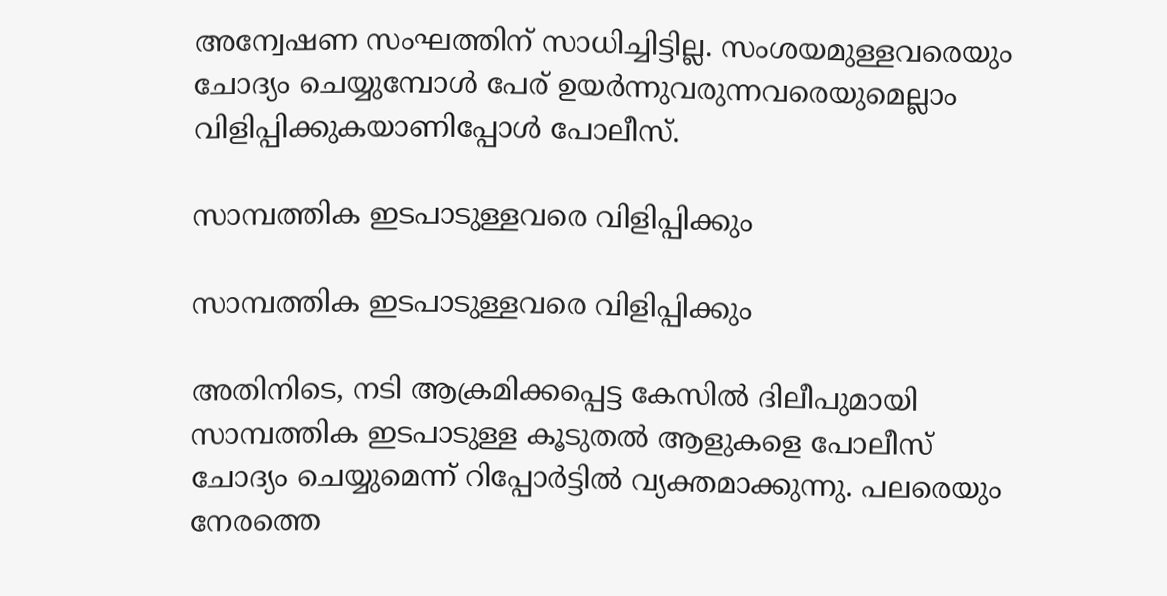അന്വേഷണ സംഘത്തിന് സാധിച്ചിട്ടില്ല. സംശയമുള്ളവരെയും ചോദ്യം ചെയ്യുമ്പോള്‍ പേര് ഉയര്‍ന്നുവരുന്നവരെയുമെല്ലാം വിളിപ്പിക്കുകയാണിപ്പോള്‍ പോലീസ്.

സാമ്പത്തിക ഇടപാടുള്ളവരെ വിളിപ്പിക്കും

സാമ്പത്തിക ഇടപാടുള്ളവരെ വിളിപ്പിക്കും

അതിനിടെ, നടി ആക്രമിക്കപ്പെട്ട കേസില്‍ ദിലീപുമായി സാമ്പത്തിക ഇടപാടുള്ള കൂടുതല്‍ ആളുകളെ പോലീസ് ചോദ്യം ചെയ്യുമെന്ന് റിപ്പോര്‍ട്ടില്‍ വ്യക്തമാക്കുന്നു. പലരെയും നേരത്തെ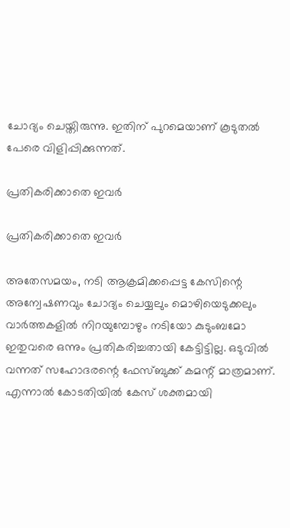ചോദ്യം ചെയ്തിരുന്നു. ഇതിന് പുറമെയാണ് കൂടുതല്‍ പേരെ വിളിപ്പിക്കുന്നത്.

പ്രതികരിക്കാതെ ഇവര്‍

പ്രതികരിക്കാതെ ഇവര്‍

അതേസമയം, നടി ആക്രമിക്കപ്പെട്ട കേസിന്റെ അന്വേഷണവും ചോദ്യം ചെയ്യലും മൊഴിയെടുക്കലും വാര്‍ത്തകളില്‍ നിറയുമ്പോഴും നടിയോ കുടുംബമോ ഇതുവരെ ഒന്നും പ്രതികരിച്ചതായി കേട്ടിട്ടില്ല. ഒടുവില്‍ വന്നത് സഹോദരന്റെ ഫേസ്ബുക്ക് കമന്റ് മാത്രമാണ്. എന്നാല്‍ കോടതിയില്‍ കേസ് ശക്തമായി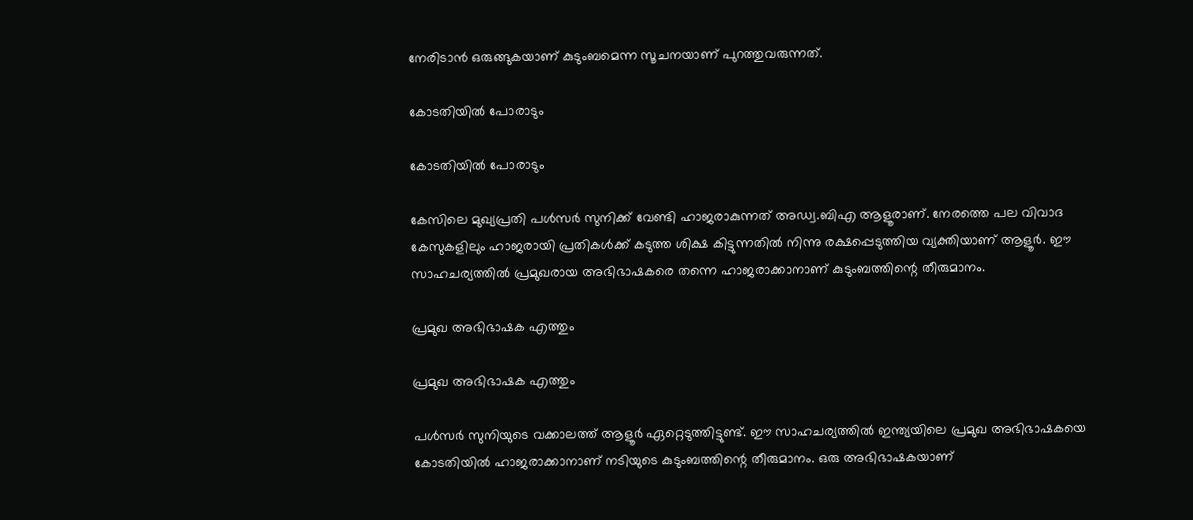നേരിടാന്‍ ഒരുങ്ങുകയാണ് കുടുംബമെന്ന സൂചനയാണ് പുറത്തുവരുന്നത്.

കോടതിയില്‍ പോരാടും

കോടതിയില്‍ പോരാടും

കേസിലെ മുഖ്യപ്രതി പള്‍സര്‍ സുനിക്ക് വേണ്ടി ഹാജരാകുന്നത് അഡ്വ.ബിഎ ആളൂരാണ്. നേരത്തെ പല വിവാദ കേസുകളിലും ഹാജരായി പ്രതികള്‍ക്ക് കടുത്ത ശിക്ഷ കിട്ടുന്നതില്‍ നിന്നു രക്ഷപ്പെടുത്തിയ വ്യക്തിയാണ് ആളൂര്‍. ഈ സാഹചര്യത്തില്‍ പ്രമുഖരായ അഭിഭാഷകരെ തന്നെ ഹാജരാക്കാനാണ് കുടുംബത്തിന്റെ തീരുമാനം.

പ്രമുഖ അഭിഭാഷക എത്തും

പ്രമുഖ അഭിഭാഷക എത്തും

പള്‍സര്‍ സുനിയുടെ വക്കാലത്ത് ആളൂര്‍ ഏറ്റെടുത്തിട്ടുണ്ട്. ഈ സാഹചര്യത്തില്‍ ഇന്ത്യയിലെ പ്രമുഖ അഭിഭാഷകയെ കോടതിയില്‍ ഹാജരാക്കാനാണ് നടിയുടെ കുടുംബത്തിന്റെ തീരുമാനം. ഒരു അഭിഭാഷകയാണ്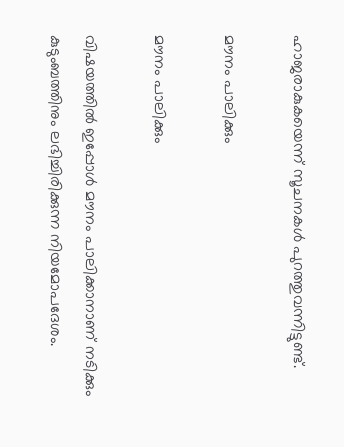ഹാജരാകുകയെന്ന് സൂചനകള്‍ പുറത്തുവന്നിട്ടുണ്ട്.

മൗനം പാലിക്കും

മൗനം പാലിക്കും

വിഷയത്തില്‍ ഇപ്പോള്‍ മൗനം പാലിക്കാനാണ് നടിക്കും കുടുംബത്തിനും ലഭിച്ചിരിക്കുന്ന നിയമോപദേശം.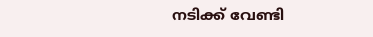നടിക്ക് വേണ്ടി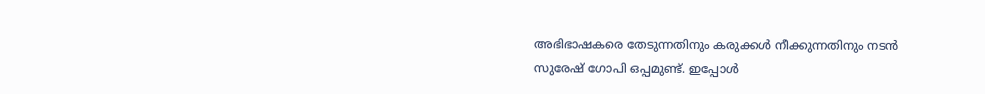അഭിഭാഷകരെ തേടുന്നതിനും കരുക്കള്‍ നീക്കുന്നതിനും നടന്‍ സുരേഷ് ഗോപി ഒപ്പമുണ്ട്. ഇപ്പോള്‍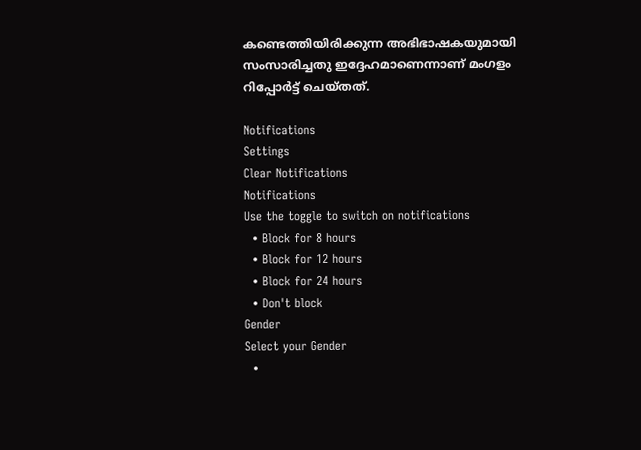കണ്ടെത്തിയിരിക്കുന്ന അഭിഭാഷകയുമായി സംസാരിച്ചതു ഇദ്ദേഹമാണെന്നാണ് മംഗളം റിപ്പോര്‍ട്ട് ചെയ്തത്.

Notifications
Settings
Clear Notifications
Notifications
Use the toggle to switch on notifications
  • Block for 8 hours
  • Block for 12 hours
  • Block for 24 hours
  • Don't block
Gender
Select your Gender
  •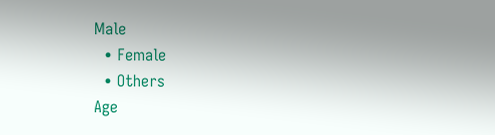Male
  • Female
  • Others
Age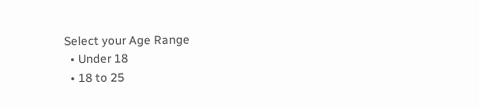Select your Age Range
  • Under 18
  • 18 to 25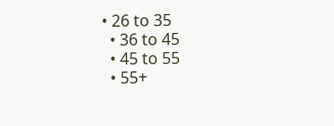• 26 to 35
  • 36 to 45
  • 45 to 55
  • 55+